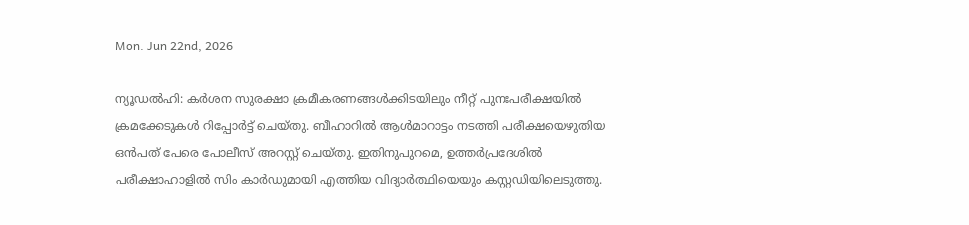Mon. Jun 22nd, 2026

ന്യൂഡൽഹി: കർശന സുരക്ഷാ ക്രമീകരണങ്ങൾക്കിടയിലും നീറ്റ് പുനഃപരീക്ഷയിൽ ക്രമക്കേടുകൾ റിപ്പോർട്ട് ചെയ്തു. ബീഹാറിൽ ആൾമാറാട്ടം നടത്തി പരീക്ഷയെഴുതിയ ഒൻപത് പേരെ പോലീസ് അറസ്റ്റ് ചെയ്തു. ഇതിനുപുറമെ, ഉത്തർപ്രദേശിൽ പരീക്ഷാഹാളിൽ സിം കാർഡുമായി എത്തിയ വിദ്യാർത്ഥിയെയും കസ്റ്റഡിയിലെടുത്തു.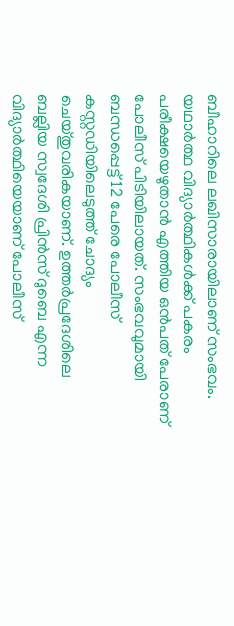ബീഹാറിലെ ലഖിസാരായിലാണ് സംഭവം. യഥാർത്ഥ വിദ്യാർത്ഥികൾക്ക് പകരം പരീക്ഷയെഴുതാൻ എത്തിയ ഒൻപത് പേരാണ് പോലീസ് പിടിയിലായത്. സംഭവവുമായി ബന്ധപ്പെട്ട് 12 പേരെ പോലീസ് കസ്റ്റഡിയിലെടുത്ത് ചോദ്യം ചെയ്തുവരികയാണ്. ഉത്തർപ്രദേശിലെ ബല്ലിയ സ്വദേശി പ്രിൻസ് ദുബെ എന്ന വിദ്യാർത്ഥിയെയാണ് പോലീസ്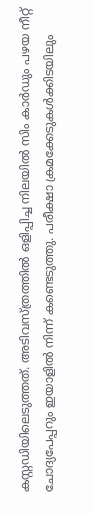കസ്റ്റഡിയിലെടുത്തത്. അടിവസ്ത്രത്തിൽ ഒളിപ്പിച്ച നിലയിൽ സിം കാർഡും പഴയ നീറ്റ് ചോദ്യപേപ്പറും ഇയാളിൽ നിന്ന് കണ്ടെടുത്തു. പരീക്ഷാ ക്രമക്കേടുകൾക്കിടയിലും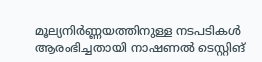മൂല്യനിർണ്ണയത്തിനുള്ള നടപടികൾ ആരംഭിച്ചതായി നാഷണൽ ടെസ്റ്റിങ്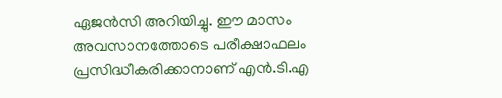ഏജൻസി അറിയിച്ചു. ഈ മാസം അവസാനത്തോടെ പരീക്ഷാഫലം പ്രസിദ്ധീകരിക്കാനാണ് എൻ.ടി.എ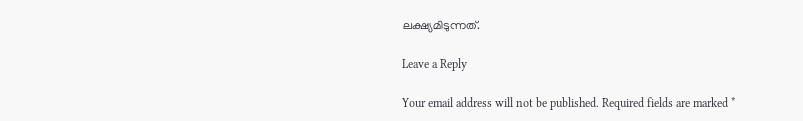ലക്ഷ്യമിടുന്നത്.

Leave a Reply

Your email address will not be published. Required fields are marked *